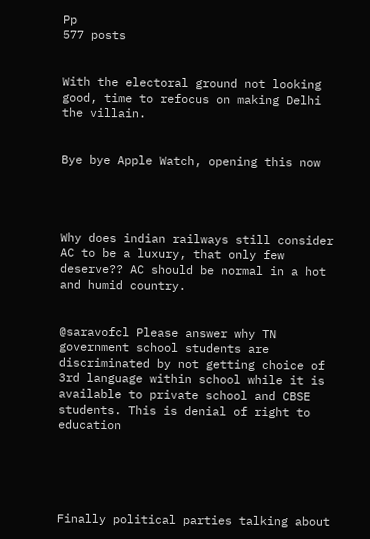Pp
577 posts


With the electoral ground not looking good, time to refocus on making Delhi the villain.


Bye bye Apple Watch, opening this now




Why does indian railways still consider AC to be a luxury, that only few deserve?? AC should be normal in a hot and humid country.


@saravofcl Please answer why TN government school students are discriminated by not getting choice of 3rd language within school while it is available to private school and CBSE students. This is denial of right to education





Finally political parties talking about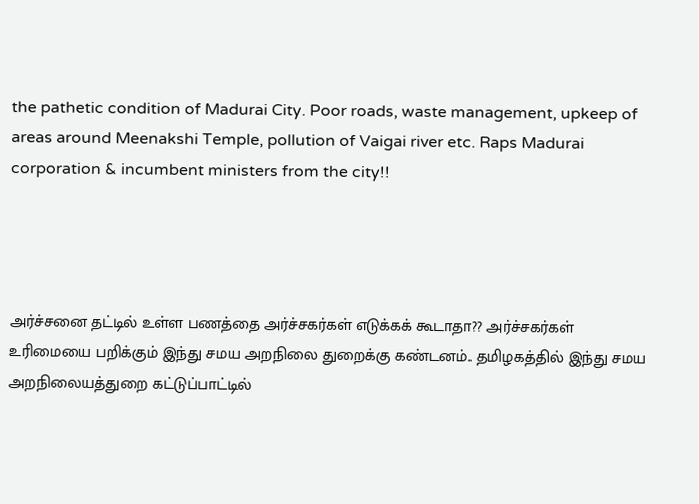the pathetic condition of Madurai City. Poor roads, waste management, upkeep of areas around Meenakshi Temple, pollution of Vaigai river etc. Raps Madurai corporation & incumbent ministers from the city!!




அர்ச்சனை தட்டில் உள்ள பணத்தை அர்ச்சகர்கள் எடுக்கக் கூடாதா?? அர்ச்சகர்கள் உரிமையை பறிக்கும் இந்து சமய அறநிலை துறைக்கு கண்டனம்.. தமிழகத்தில் இந்து சமய அறநிலையத்துறை கட்டுப்பாட்டில்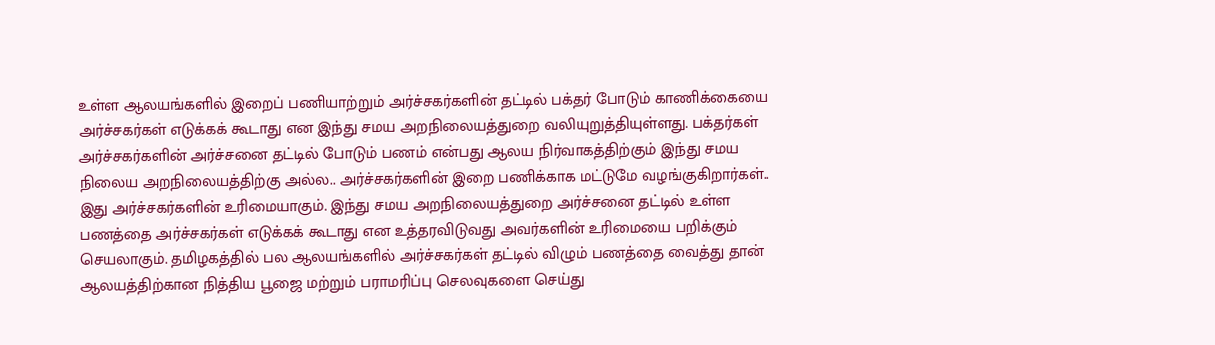உள்ள ஆலயங்களில் இறைப் பணியாற்றும் அர்ச்சகர்களின் தட்டில் பக்தர் போடும் காணிக்கையை அர்ச்சகர்கள் எடுக்கக் கூடாது என இந்து சமய அறநிலையத்துறை வலியுறுத்தியுள்ளது. பக்தர்கள் அர்ச்சகர்களின் அர்ச்சனை தட்டில் போடும் பணம் என்பது ஆலய நிர்வாகத்திற்கும் இந்து சமய நிலைய அறநிலையத்திற்கு அல்ல.. அர்ச்சகர்களின் இறை பணிக்காக மட்டுமே வழங்குகிறார்கள்.. இது அர்ச்சகர்களின் உரிமையாகும். இந்து சமய அறநிலையத்துறை அர்ச்சனை தட்டில் உள்ள பணத்தை அர்ச்சகர்கள் எடுக்கக் கூடாது என உத்தரவிடுவது அவர்களின் உரிமையை பறிக்கும் செயலாகும். தமிழகத்தில் பல ஆலயங்களில் அர்ச்சகர்கள் தட்டில் விழும் பணத்தை வைத்து தான் ஆலயத்திற்கான நித்திய பூஜை மற்றும் பராமரிப்பு செலவுகளை செய்து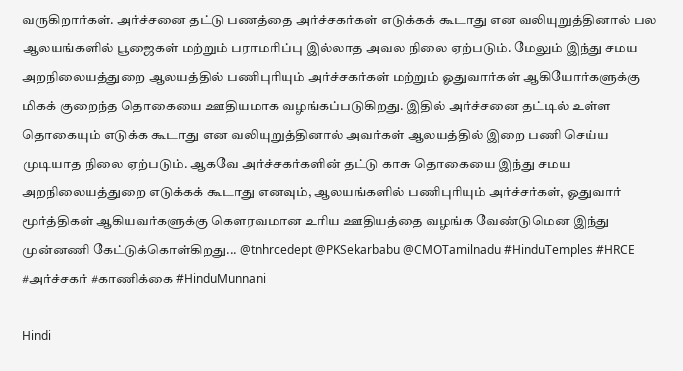வருகிறார்கள். அர்ச்சனை தட்டு பணத்தை அர்ச்சகர்கள் எடுக்கக் கூடாது என வலியுறுத்தினால் பல ஆலயங்களில் பூஜைகள் மற்றும் பராமரிப்பு இல்லாத அவல நிலை ஏற்படும். மேலும் இந்து சமய அறநிலையத்துறை ஆலயத்தில் பணிபுரியும் அர்ச்சகர்கள் மற்றும் ஓதுவார்கள் ஆகியோர்களுக்கு மிகக் குறைந்த தொகையை ஊதியமாக வழங்கப்படுகிறது. இதில் அர்ச்சனை தட்டில் உள்ள தொகையும் எடுக்க கூடாது என வலியுறுத்தினால் அவர்கள் ஆலயத்தில் இறை பணி செய்ய முடியாத நிலை ஏற்படும். ஆகவே அர்ச்சகர்களின் தட்டு காசு தொகையை இந்து சமய அறநிலையத்துறை எடுக்கக் கூடாது எனவும், ஆலயங்களில் பணிபுரியும் அர்ச்சர்கள், ஓதுவார் மூர்த்திகள் ஆகியவர்களுக்கு கௌரவமான உரிய ஊதியத்தை வழங்க வேண்டுமென இந்து முன்னணி கேட்டுக்கொள்கிறது... @tnhrcedept @PKSekarbabu @CMOTamilnadu #HinduTemples #HRCE #அர்ச்சகர் #காணிக்கை #HinduMunnani

Hindi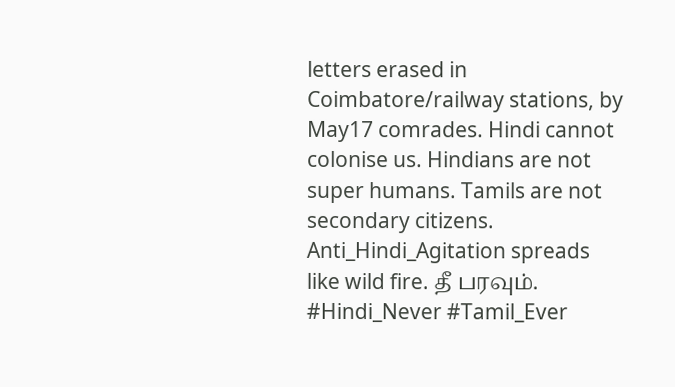letters erased in Coimbatore/railway stations, by May17 comrades. Hindi cannot colonise us. Hindians are not super humans. Tamils are not secondary citizens. Anti_Hindi_Agitation spreads like wild fire. தீ பரவும். #Hindi_Never #Tamil_Ever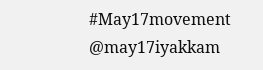#May17movement @may17iyakkam